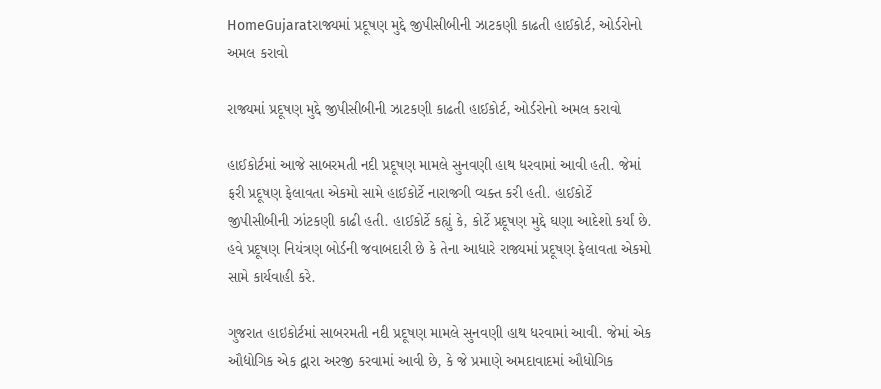HomeGujaratરાજ્યમાં પ્રદૂષણ મુદ્દે જીપીસીબીની ઝાટકણી કાઢતી હાઈકોર્ટ, ઓર્ડરોનો અમલ કરાવો

રાજ્યમાં પ્રદૂષણ મુદ્દે જીપીસીબીની ઝાટકણી કાઢતી હાઈકોર્ટ, ઓર્ડરોનો અમલ કરાવો

હાઈકોર્ટમાં આજે સાબરમતી નદી પ્રદૂષણ મામલે સુનવણી હાથ ધરવામાં આવી હતી. જેમાં ફરી પ્રદૂષણ ફેલાવતા એકમો સામે હાઈકોર્ટે નારાજગી વ્યક્ત કરી હતી. હાઈકોર્ટે જીપીસીબીની ઝાંટકણી કાઢી હતી. હાઈકોર્ટે કહ્યું કે, કોર્ટે પ્રદૂષણ મુદ્દે ઘણા આદેશો કર્યાં છે. હવે પ્રદૂષણ નિયંત્રણ બોર્ડની જવાબદારી છે કે તેના આધારે રાજ્યમાં પ્રદૂષણ ફેલાવતા એકમો સામે કાર્યવાહી કરે.

ગુજરાત હાઇકોર્ટમાં સાબરમતી નદી પ્રદૂષણ મામલે સુનવણી હાથ ધરવામાં આવી. જેમાં એક ઔદ્યોગિક એક દ્વારા અરજી કરવામાં આવી છે, કે જે પ્રમાણે અમદાવાદમાં ઔધોગિક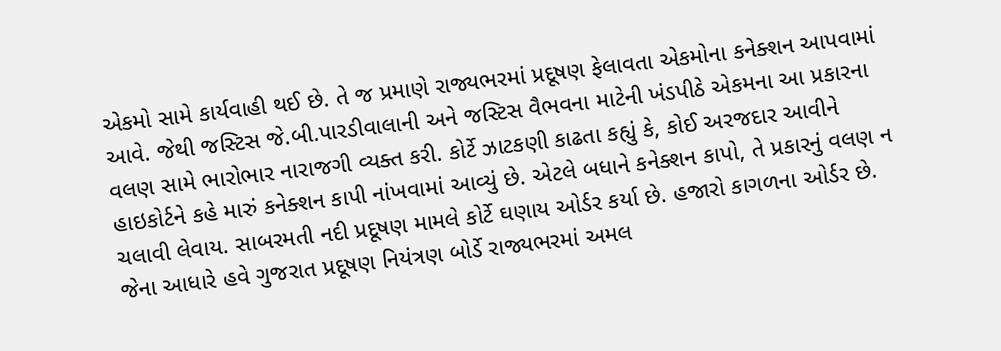એકમો સામે કાર્યવાહી થઈ છે. તે જ પ્રમાણે રાજ્યભરમાં પ્રદૂષણ ફેલાવતા એકમોના કનેક્શન આપવામાં આવે. જેથી જસ્ટિસ જે.બી.પારડીવાલાની અને જસ્ટિસ વૈભવના માટેની ખંડપીઠે એકમના આ પ્રકારના વલણ સામે ભારોભાર નારાજગી વ્યક્ત કરી. કોર્ટે ઝાટકણી કાઢતા કહ્યું કે, કોઈ અરજદાર આવીને હાઇકોર્ટને કહે મારું કનેક્શન કાપી નાંખવામાં આવ્યું છે. એટલે બધાને કનેક્શન કાપો, તે પ્રકારનું વલણ ન ચલાવી લેવાય. સાબરમતી નદી પ્રદૂષણ મામલે કોર્ટે ઘણાય ઓર્ડર કર્યા છે. હજારો કાગળના ઓર્ડર છે. જેના આધારે હવે ગુજરાત પ્રદૂષણ નિયંત્રણ બોર્ડે રાજ્યભરમાં અમલ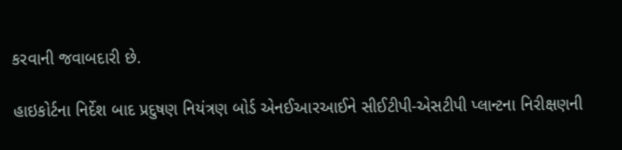કરવાની જવાબદારી છે.

હાઇકોર્ટના નિર્દેશ બાદ પ્રદુષણ નિયંત્રણ બોર્ડ એનઈઆરઆઈને સીઈટીપી-એસટીપી પ્લાન્ટના નિરીક્ષણની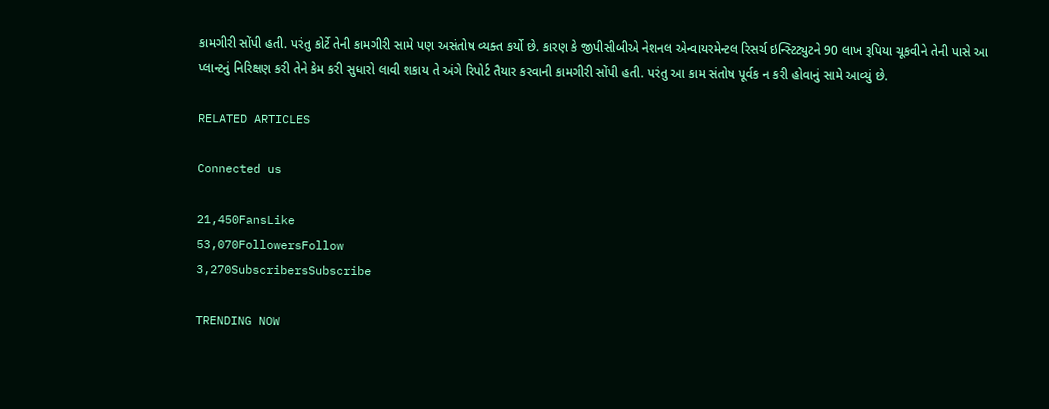કામગીરી સોંપી હતી. પરંતુ કોર્ટે તેની કામગીરી સામે પણ અસંતોષ વ્યક્ત કર્યો છે. કારણ કે જીપીસીબીએ નેશનલ એન્વાયરમેન્ટલ રિસર્ચ ઇન્સ્ટિટ્યુટને 90 લાખ રૂપિયા ચૂકવીને તેની પાસે આ પ્લાન્ટનું નિરિક્ષણ કરી તેને કેમ કરી સુધારો લાવી શકાય તે અંગે રિપોર્ટ તૈયાર કરવાની કામગીરી સોંપી હતી. પરંતુ આ કામ સંતોષ પૂર્વક ન કરી હોવાનું સામે આવ્યું છે.

RELATED ARTICLES

Connected us

21,450FansLike
53,070FollowersFollow
3,270SubscribersSubscribe

TRENDING NOW